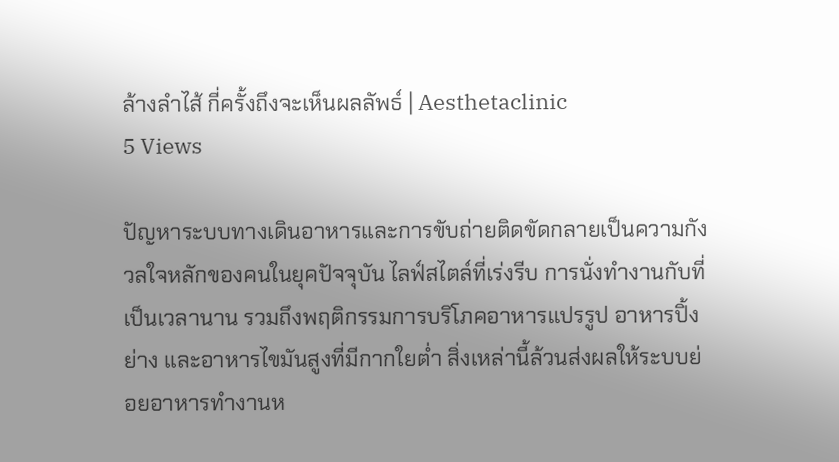ล้างลำไส้ กี่ครั้งถึงจะเห็นผลลัพธ์ | Aesthetaclinic
5 Views

ปัญหาระบบทางเดินอาหารและการขับถ่ายติดขัดกลายเป็นความกังวลใจหลักของคนในยุคปัจจุบัน ไลฟ์สไตล์ที่เร่งรีบ การนั่งทำงานกับที่เป็นเวลานาน รวมถึงพฤติกรรมการบริโภคอาหารแปรรูป อาหารปิ้งย่าง และอาหารไขมันสูงที่มีกากใยต่ำ สิ่งเหล่านี้ล้วนส่งผลให้ระบบย่อยอาหารทำงานห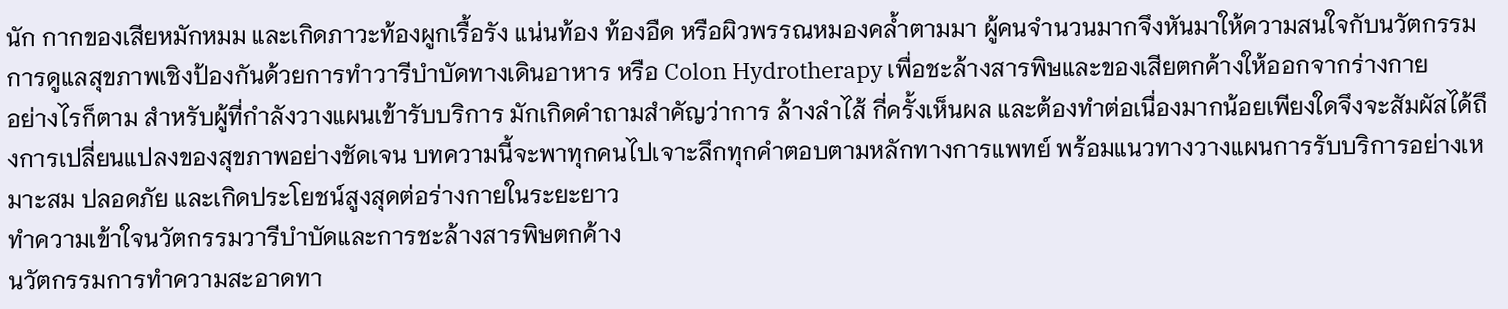นัก กากของเสียหมักหมม และเกิดภาวะท้องผูกเรื้อรัง แน่นท้อง ท้องอืด หรือผิวพรรณหมองคล้ำตามมา ผู้คนจำนวนมากจึงหันมาให้ความสนใจกับนวัตกรรมการดูแลสุขภาพเชิงป้องกันด้วยการทำวารีบำบัดทางเดินอาหาร หรือ Colon Hydrotherapy เพื่อชะล้างสารพิษและของเสียตกค้างให้ออกจากร่างกาย
อย่างไรก็ตาม สำหรับผู้ที่กำลังวางแผนเข้ารับบริการ มักเกิดคำถามสำคัญว่าการ ล้างลำไส้ กี่ครั้งเห็นผล และต้องทำต่อเนื่องมากน้อยเพียงใดจึงจะสัมผัสได้ถึงการเปลี่ยนแปลงของสุขภาพอย่างชัดเจน บทความนี้จะพาทุกคนไปเจาะลึกทุกคำตอบตามหลักทางการแพทย์ พร้อมแนวทางวางแผนการรับบริการอย่างเหมาะสม ปลอดภัย และเกิดประโยชน์สูงสุดต่อร่างกายในระยะยาว
ทำความเข้าใจนวัตกรรมวารีบำบัดและการชะล้างสารพิษตกค้าง
นวัตกรรมการทำความสะอาดทา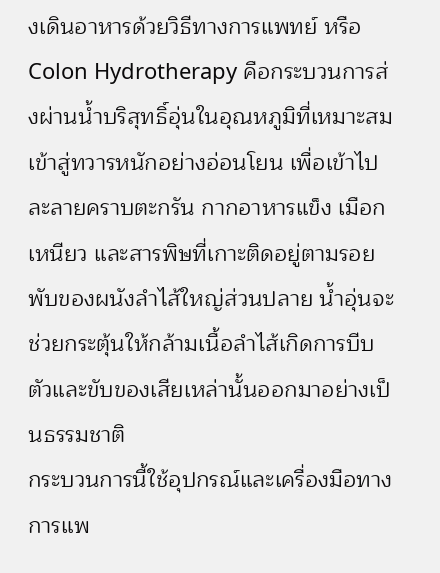งเดินอาหารด้วยวิธีทางการแพทย์ หรือ Colon Hydrotherapy คือกระบวนการส่งผ่านน้ำบริสุทธิ์อุ่นในอุณหภูมิที่เหมาะสมเข้าสู่ทวารหนักอย่างอ่อนโยน เพื่อเข้าไปละลายคราบตะกรัน กากอาหารแข็ง เมือกเหนียว และสารพิษที่เกาะติดอยู่ตามรอยพับของผนังลำไส้ใหญ่ส่วนปลาย น้ำอุ่นจะช่วยกระตุ้นให้กล้ามเนื้อลำไส้เกิดการบีบตัวและขับของเสียเหล่านั้นออกมาอย่างเป็นธรรมชาติ
กระบวนการนี้ใช้อุปกรณ์และเครื่องมือทางการแพ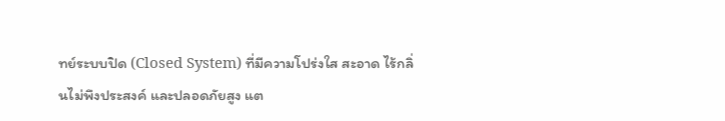ทย์ระบบปิด (Closed System) ที่มีความโปร่งใส สะอาด ไร้กลิ่นไม่พึงประสงค์ และปลอดภัยสูง แต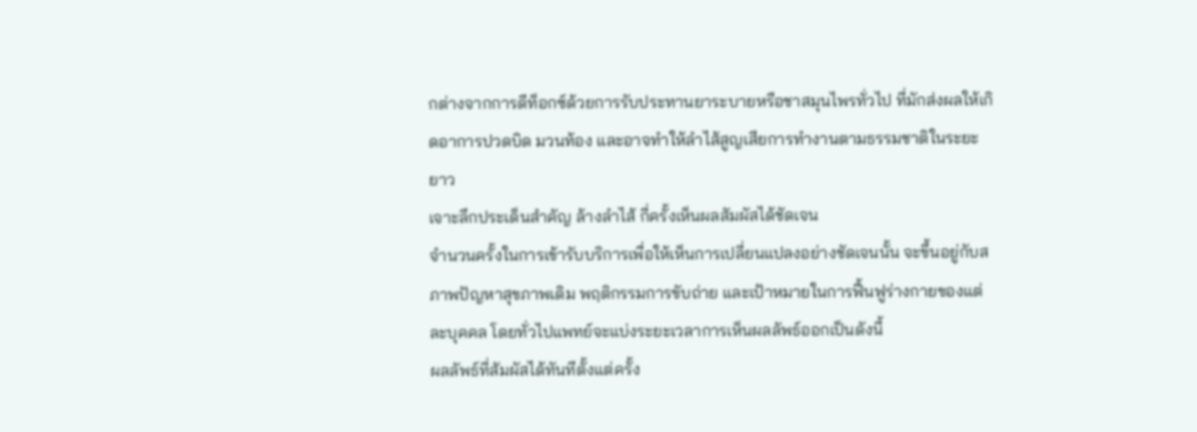กต่างจากการดีท็อกซ์ด้วยการรับประทานยาระบายหรือชาสมุนไพรทั่วไป ที่มักส่งผลให้เกิดอาการปวดบิด มวนท้อง และอาจทำให้ลำไส้สูญเสียการทำงานตามธรรมชาติในระยะยาว
เจาะลึกประเด็นสำคัญ ล้างลำไส้ กี่ครั้งเห็นผลสัมผัสได้ชัดเจน
จำนวนครั้งในการเข้ารับบริการเพื่อให้เห็นการเปลี่ยนแปลงอย่างชัดเจนนั้น จะขึ้นอยู่กับสภาพปัญหาสุขภาพเดิม พฤติกรรมการขับถ่าย และเป้าหมายในการฟื้นฟูร่างกายของแต่ละบุคคล โดยทั่วไปแพทย์จะแบ่งระยะเวลาการเห็นผลลัพธ์ออกเป็นดังนี้
ผลลัพธ์ที่สัมผัสได้ทันทีตั้งแต่ครั้ง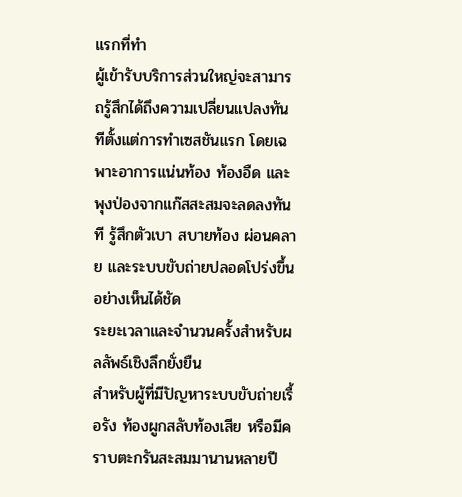แรกที่ทำ
ผู้เข้ารับบริการส่วนใหญ่จะสามารถรู้สึกได้ถึงความเปลี่ยนแปลงทันทีตั้งแต่การทำเซสชันแรก โดยเฉพาะอาการแน่นท้อง ท้องอืด และพุงป่องจากแก๊สสะสมจะลดลงทันที รู้สึกตัวเบา สบายท้อง ผ่อนคลาย และระบบขับถ่ายปลอดโปร่งขึ้นอย่างเห็นได้ชัด
ระยะเวลาและจำนวนครั้งสำหรับผลลัพธ์เชิงลึกยั่งยืน
สำหรับผู้ที่มีปัญหาระบบขับถ่ายเรื้อรัง ท้องผูกสลับท้องเสีย หรือมีคราบตะกรันสะสมมานานหลายปี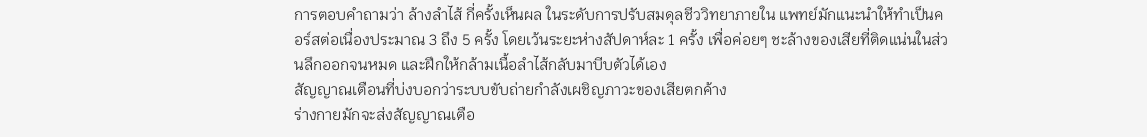การตอบคำถามว่า ล้างลำไส้ กี่ครั้งเห็นผล ในระดับการปรับสมดุลชีววิทยาภายใน แพทย์มักแนะนำให้ทำเป็นคอร์สต่อเนื่องประมาณ 3 ถึง 5 ครั้ง โดยเว้นระยะห่างสัปดาห์ละ 1 ครั้ง เพื่อค่อยๆ ชะล้างของเสียที่ติดแน่นในส่วนลึกออกจนหมด และฝึกให้กล้ามเนื้อลำไส้กลับมาบีบตัวได้เอง
สัญญาณเตือนที่บ่งบอกว่าระบบขับถ่ายกำลังเผชิญภาวะของเสียตกค้าง
ร่างกายมักจะส่งสัญญาณเตือ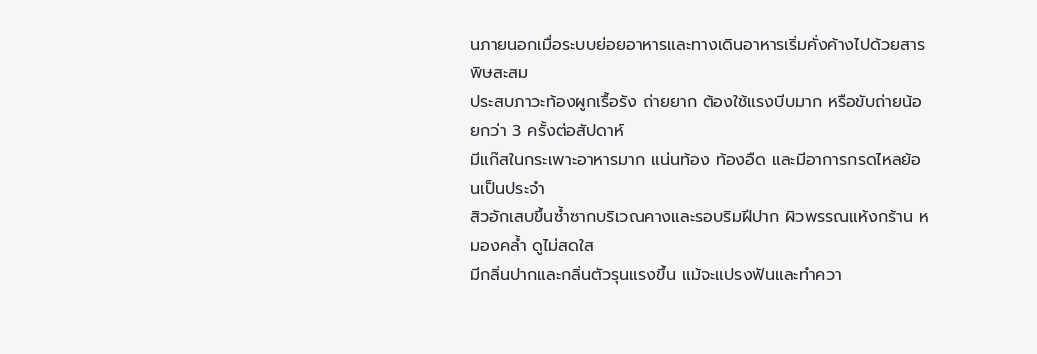นภายนอกเมื่อระบบย่อยอาหารและทางเดินอาหารเริ่มคั่งค้างไปด้วยสารพิษสะสม
ประสบภาวะท้องผูกเรื้อรัง ถ่ายยาก ต้องใช้แรงบีบมาก หรือขับถ่ายน้อยกว่า 3 ครั้งต่อสัปดาห์
มีแก๊สในกระเพาะอาหารมาก แน่นท้อง ท้องอืด และมีอาการกรดไหลย้อนเป็นประจำ
สิวอักเสบขึ้นซ้ำซากบริเวณคางและรอบริมฝีปาก ผิวพรรณแห้งกร้าน หมองคล้ำ ดูไม่สดใส
มีกลิ่นปากและกลิ่นตัวรุนแรงขึ้น แม้จะแปรงฟันและทำควา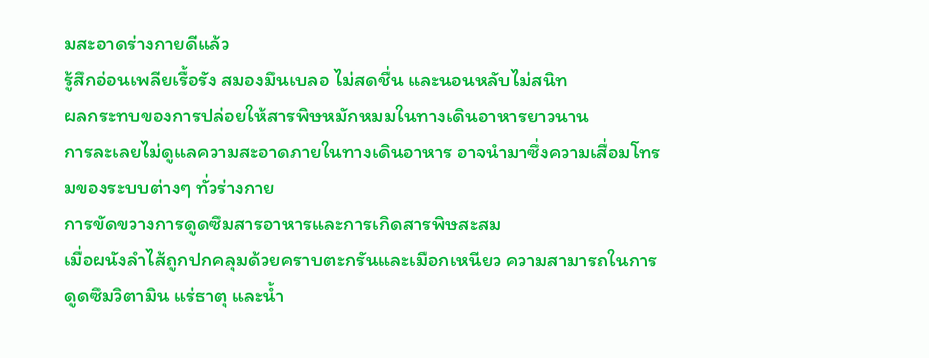มสะอาดร่างกายดีแล้ว
รู้สึกอ่อนเพลียเรื้อรัง สมองมึนเบลอ ไม่สดชื่น และนอนหลับไม่สนิท
ผลกระทบของการปล่อยให้สารพิษหมักหมมในทางเดินอาหารยาวนาน
การละเลยไม่ดูแลความสะอาดภายในทางเดินอาหาร อาจนำมาซึ่งความเสื่อมโทรมของระบบต่างๆ ทั่วร่างกาย
การขัดขวางการดูดซึมสารอาหารและการเกิดสารพิษสะสม
เมื่อผนังลำไส้ถูกปกคลุมด้วยคราบตะกรันและเมือกเหนียว ความสามารถในการดูดซึมวิตามิน แร่ธาตุ และน้ำ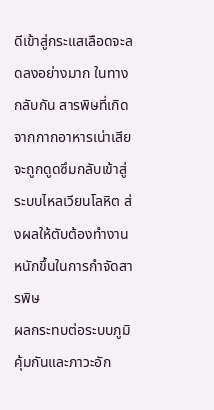ดีเข้าสู่กระแสเลือดจะลดลงอย่างมาก ในทางกลับกัน สารพิษที่เกิดจากกากอาหารเน่าเสียจะถูกดูดซึมกลับเข้าสู่ระบบไหลเวียนโลหิต ส่งผลให้ตับต้องทำงานหนักขึ้นในการกำจัดสารพิษ
ผลกระทบต่อระบบภูมิคุ้มกันและภาวะอัก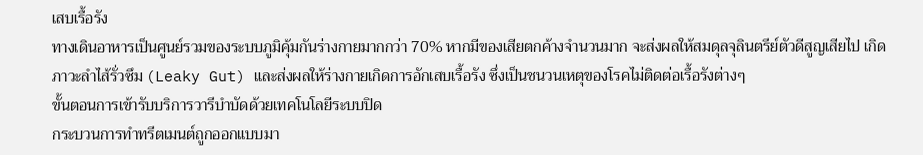เสบเรื้อรัง
ทางเดินอาหารเป็นศูนย์รวมของระบบภูมิคุ้มกันร่างกายมากกว่า 70% หากมีของเสียตกค้างจำนวนมาก จะส่งผลให้สมดุลจุลินตรีย์ตัวดีสูญเสียไป เกิดภาวะลำไส้รั่วซึม (Leaky Gut) และส่งผลให้ร่างกายเกิดการอักเสบเรื้อรัง ซึ่งเป็นชนวนเหตุของโรคไม่ติดต่อเรื้อรังต่างๆ
ขั้นตอนการเข้ารับบริการวารีบำบัดด้วยเทคโนโลยีระบบปิด
กระบวนการทำทรีตเมนต์ถูกออกแบบมา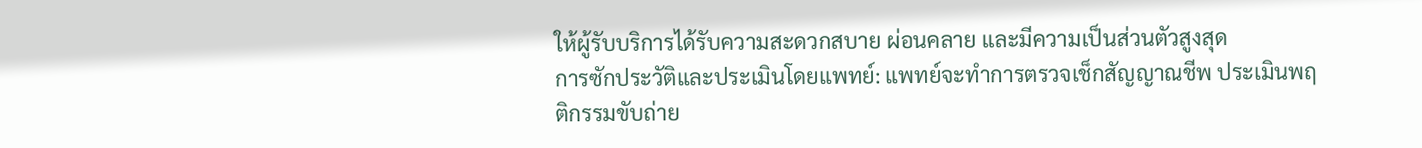ให้ผู้รับบริการได้รับความสะดวกสบาย ผ่อนคลาย และมีความเป็นส่วนตัวสูงสุด
การซักประวัติและประเมินโดยแพทย์: แพทย์จะทำการตรวจเช็กสัญญาณชีพ ประเมินพฤติกรรมขับถ่าย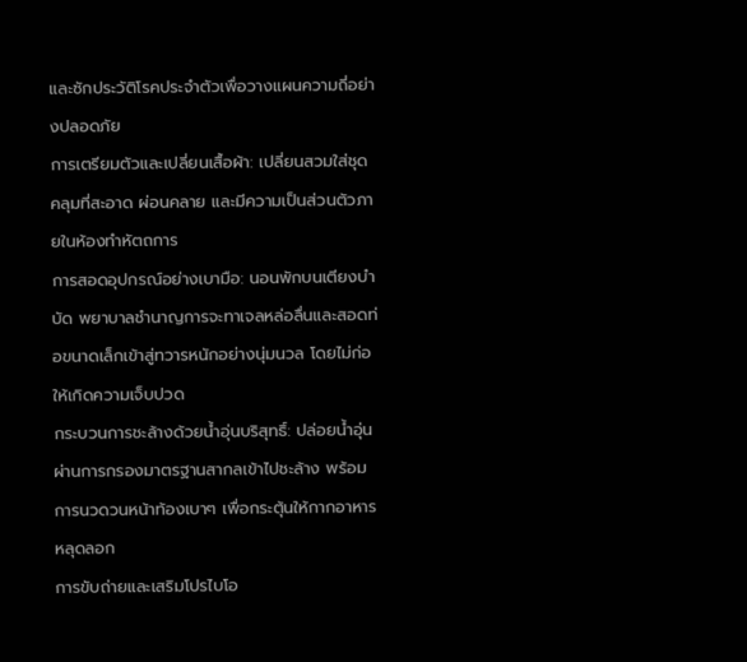และซักประวัติโรคประจำตัวเพื่อวางแผนความถี่อย่างปลอดภัย
การเตรียมตัวและเปลี่ยนเสื้อผ้า: เปลี่ยนสวมใส่ชุดคลุมที่สะอาด ผ่อนคลาย และมีความเป็นส่วนตัวภายในห้องทำหัตถการ
การสอดอุปกรณ์อย่างเบามือ: นอนพักบนเตียงบำบัด พยาบาลชำนาญการจะทาเจลหล่อลื่นและสอดท่อขนาดเล็กเข้าสู่ทวารหนักอย่างนุ่มนวล โดยไม่ก่อให้เกิดความเจ็บปวด
กระบวนการชะล้างด้วยน้ำอุ่นบริสุทธิ์: ปล่อยน้ำอุ่นผ่านการกรองมาตรฐานสากลเข้าไปชะล้าง พร้อมการนวดวนหน้าท้องเบาๆ เพื่อกระตุ้นให้กากอาหารหลุดลอก
การขับถ่ายและเสริมโปรไบโอ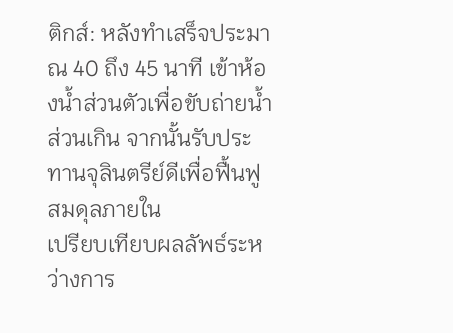ติกส์: หลังทำเสร็จประมาณ 40 ถึง 45 นาที เข้าห้องน้ำส่วนตัวเพื่อขับถ่ายน้ำส่วนเกิน จากนั้นรับประทานจุลินตรีย์ดีเพื่อฟื้นฟูสมดุลภายใน
เปรียบเทียบผลลัพธ์ระหว่างการ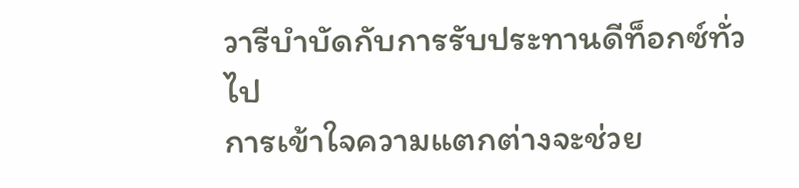วารีบำบัดกับการรับประทานดีท็อกซ์ทั่วไป
การเข้าใจความแตกต่างจะช่วย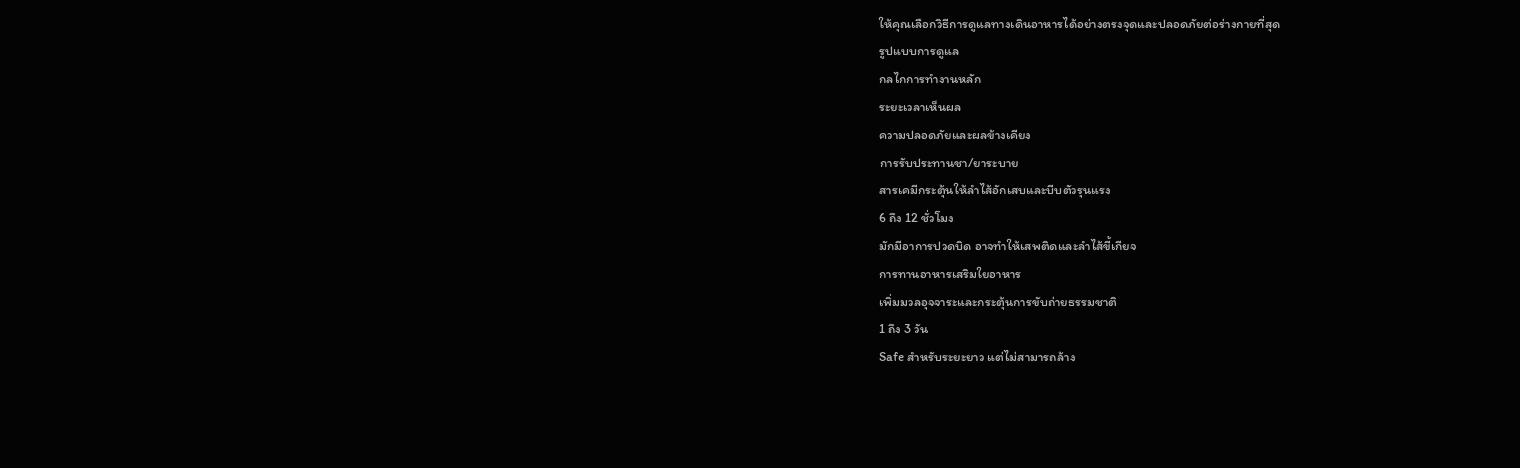ให้คุณเลือกวิธีการดูแลทางเดินอาหารได้อย่างตรงจุดและปลอดภัยต่อร่างกายที่สุด
รูปแบบการดูแล
กลไกการทำงานหลัก
ระยะเวลาเห็นผล
ความปลอดภัยและผลข้างเคียง
การรับประทานชา/ยาระบาย
สารเคมีกระตุ้นให้ลำไส้อักเสบและบีบตัวรุนแรง
6 ถึง 12 ชั่วโมง
มักมีอาการปวดบิด อาจทำให้เสพติดและลำไส้ขี้เกียจ
การทานอาหารเสริมใยอาหาร
เพิ่มมวลอุจจาระและกระตุ้นการขับถ่ายธรรมชาติ
1 ถึง 3 วัน
Safe สำหรับระยะยาว แต่ไม่สามารถล้าง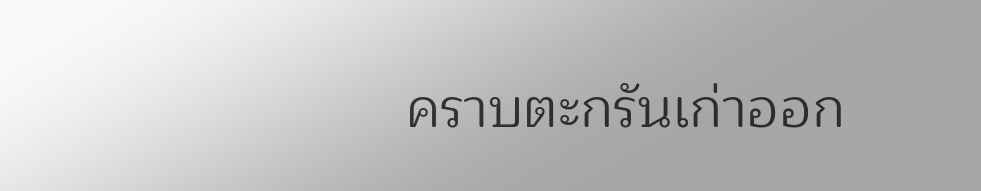คราบตะกรันเก่าออก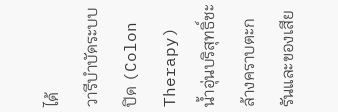ได้
วารีบำบัดระบบปิด (Colon Therapy)
น้ำอุ่นบริสุทธิ์ชะล้างคราบตะกรันและของเสีย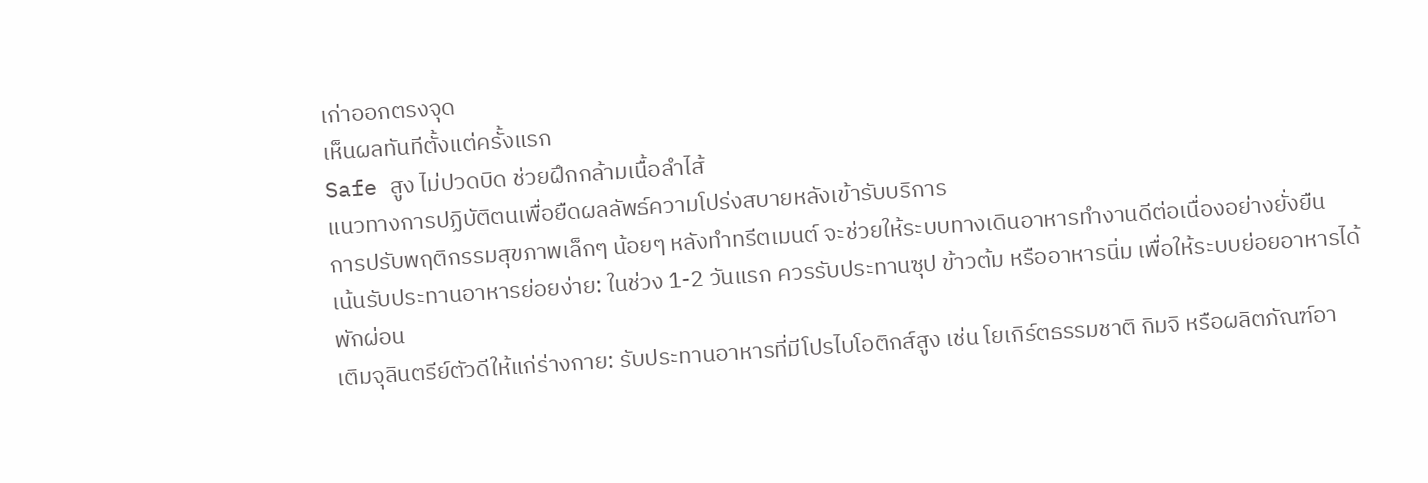เก่าออกตรงจุด
เห็นผลทันทีตั้งแต่ครั้งแรก
Safe สูง ไม่ปวดบิด ช่วยฝึกกล้ามเนื้อลำไส้
แนวทางการปฏิบัติตนเพื่อยืดผลลัพธ์ความโปร่งสบายหลังเข้ารับบริการ
การปรับพฤติกรรมสุขภาพเล็กๆ น้อยๆ หลังทำทรีตเมนต์ จะช่วยให้ระบบทางเดินอาหารทำงานดีต่อเนื่องอย่างยั่งยืน
เน้นรับประทานอาหารย่อยง่าย: ในช่วง 1-2 วันแรก ควรรับประทานซุป ข้าวต้ม หรืออาหารนิ่ม เพื่อให้ระบบย่อยอาหารได้พักผ่อน
เติมจุลินตรีย์ตัวดีให้แก่ร่างกาย: รับประทานอาหารที่มีโปรไบโอติกส์สูง เช่น โยเกิร์ตธรรมชาติ กิมจิ หรือผลิตภัณฑ์อา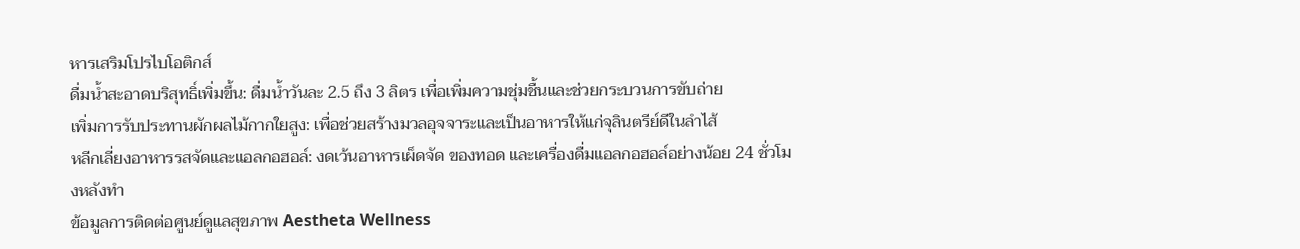หารเสริมโปรไบโอติกส์
ดื่มน้ำสะอาดบริสุทธิ์เพิ่มขึ้น: ดื่มน้ำวันละ 2.5 ถึง 3 ลิตร เพื่อเพิ่มความชุ่มชื้นและช่วยกระบวนการขับถ่าย
เพิ่มการรับประทานผักผลไม้กากใยสูง: เพื่อช่วยสร้างมวลอุจจาระและเป็นอาหารให้แก่จุลินตรีย์ดีในลำไส้
หลีกเลี่ยงอาหารรสจัดและแอลกอฮอล์: งดเว้นอาหารเผ็ดจัด ของทอด และเครื่องดื่มแอลกอฮอล์อย่างน้อย 24 ชั่วโมงหลังทำ
ข้อมูลการติดต่อศูนย์ดูแลสุขภาพ Aestheta Wellness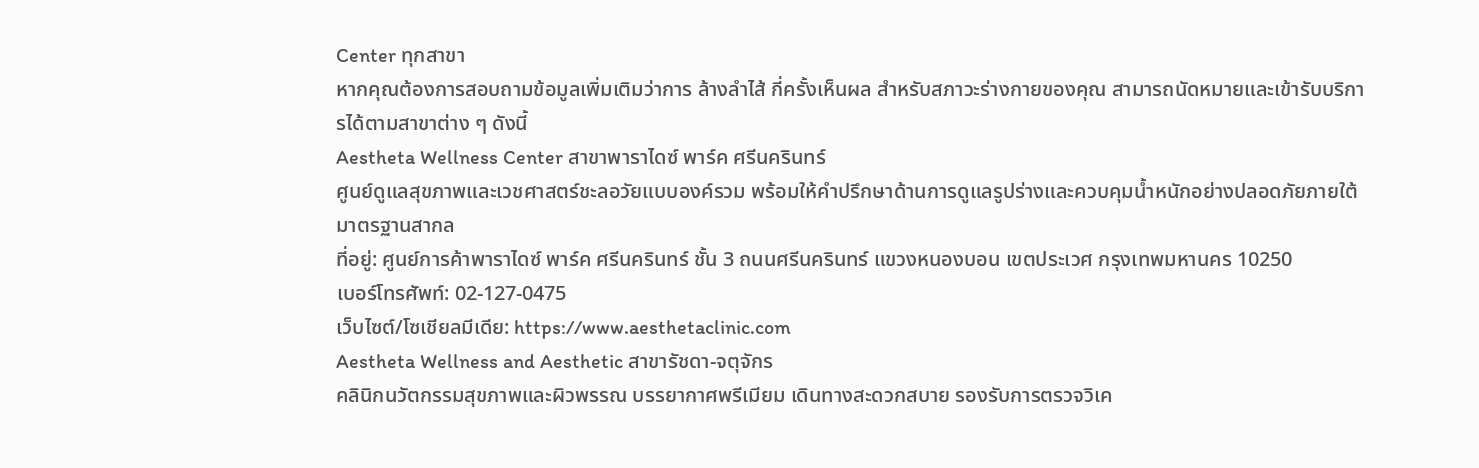Center ทุกสาขา
หากคุณต้องการสอบถามข้อมูลเพิ่มเติมว่าการ ล้างลำไส้ กี่ครั้งเห็นผล สำหรับสภาวะร่างกายของคุณ สามารถนัดหมายและเข้ารับบริการได้ตามสาขาต่าง ๆ ดังนี้
Aestheta Wellness Center สาขาพาราไดซ์ พาร์ค ศรีนครินทร์
ศูนย์ดูแลสุขภาพและเวชศาสตร์ชะลอวัยแบบองค์รวม พร้อมให้คำปรึกษาด้านการดูแลรูปร่างและควบคุมน้ำหนักอย่างปลอดภัยภายใต้มาตรฐานสากล
ที่อยู่: ศูนย์การค้าพาราไดซ์ พาร์ค ศรีนครินทร์ ชั้น 3 ถนนศรีนครินทร์ แขวงหนองบอน เขตประเวศ กรุงเทพมหานคร 10250
เบอร์โทรศัพท์: 02-127-0475
เว็บไซต์/โซเชียลมีเดีย: https://www.aesthetaclinic.com
Aestheta Wellness and Aesthetic สาขารัชดา-จตุจักร
คลินิกนวัตกรรมสุขภาพและผิวพรรณ บรรยากาศพรีเมียม เดินทางสะดวกสบาย รองรับการตรวจวิเค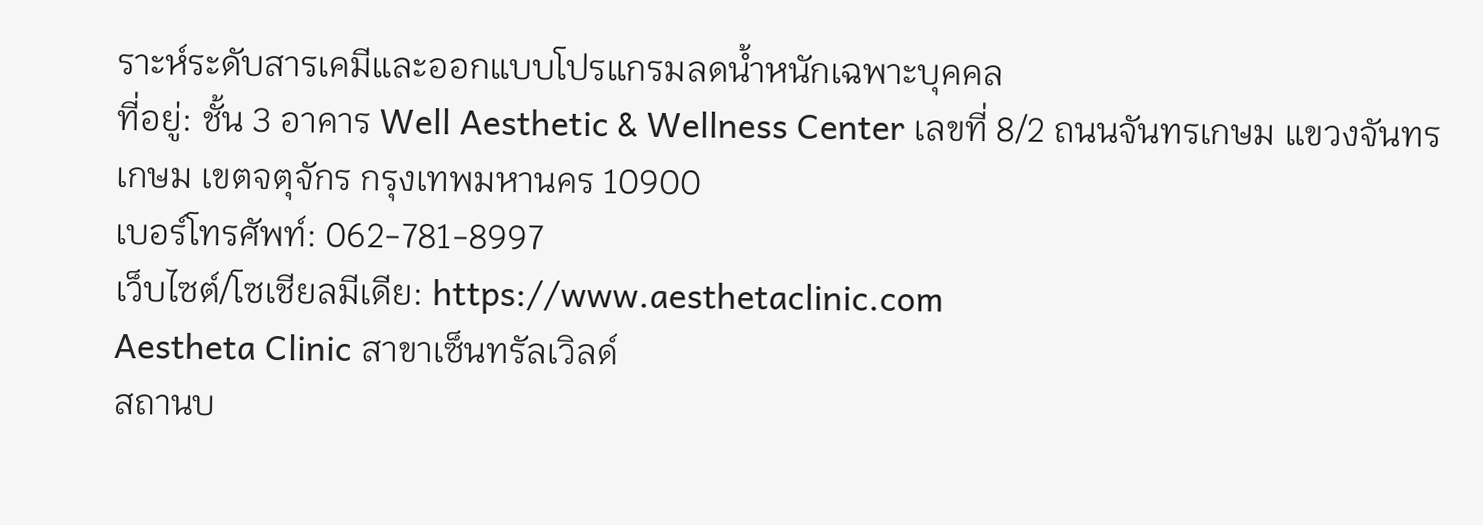ราะห์ระดับสารเคมีและออกแบบโปรแกรมลดน้ำหนักเฉพาะบุคคล
ที่อยู่: ชั้น 3 อาคาร Well Aesthetic & Wellness Center เลขที่ 8/2 ถนนจันทรเกษม แขวงจันทรเกษม เขตจตุจักร กรุงเทพมหานคร 10900
เบอร์โทรศัพท์: 062-781-8997
เว็บไซต์/โซเชียลมีเดีย: https://www.aesthetaclinic.com
Aestheta Clinic สาขาเซ็นทรัลเวิลด์
สถานบ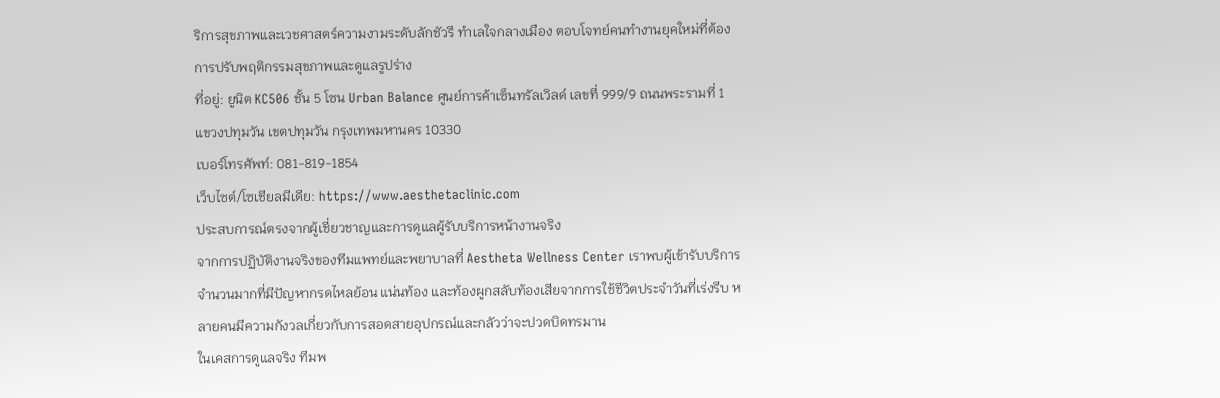ริการสุขภาพและเวชศาสตร์ความงามระดับลักชัวรี ทำเลใจกลางเมือง ตอบโจทย์คนทำงานยุคใหม่ที่ต้องการปรับพฤติกรรมสุขภาพและดูแลรูปร่าง
ที่อยู่: ยูนิต KC506 ชั้น 5 โซน Urban Balance ศูนย์การค้าเซ็นทรัลเวิลด์ เลขที่ 999/9 ถนนพระรามที่ 1 แขวงปทุมวัน เขตปทุมวัน กรุงเทพมหานคร 10330
เบอร์โทรศัพท์: 081-819-1854
เว็บไซต์/โซเชียลมีเดีย: https://www.aesthetaclinic.com
ประสบการณ์ตรงจากผู้เชี่ยวชาญและการดูแลผู้รับบริการหน้างานจริง
จากการปฏิบัติงานจริงของทีมแพทย์และพยาบาลที่ Aestheta Wellness Center เราพบผู้เข้ารับบริการจำนวนมากที่มีปัญหากรดไหลย้อน แน่นท้อง และท้องผูกสลับท้องเสียจากการใช้ชีวิตประจำวันที่เร่งรีบ หลายคนมีความกังวลเกี่ยวกับการสอดสายอุปกรณ์และกลัวว่าจะปวดบิดทรมาน
ในเคสการดูแลจริง ทีมพ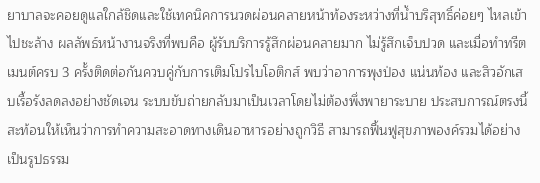ยาบาลจะคอยดูแลใกล้ชิดและใช้เทคนิคการนวดผ่อนคลายหน้าท้องระหว่างที่น้ำบริสุทธิ์ค่อยๆ ไหลเข้าไปชะล้าง ผลลัพธ์หน้างานจริงที่พบคือ ผู้รับบริการรู้สึกผ่อนคลายมาก ไม่รู้สึกเจ็บปวด และเมื่อทำทรีตเมนต์ครบ 3 ครั้งติดต่อกันควบคู่กับการเติมโปรไบโอติกส์ พบว่าอาการพุงป่อง แน่นท้อง และสิวอักเสบเรื้อรังลดลงอย่างชัดเจน ระบบขับถ่ายกลับมาเป็นเวลาโดยไม่ต้องพึ่งพายาระบาย ประสบการณ์ตรงนี้สะท้อนให้เห็นว่าการทำความสะอาดทางเดินอาหารอย่างถูกวิธี สามารถฟื้นฟูสุขภาพองค์รวมได้อย่างเป็นรูปธรรม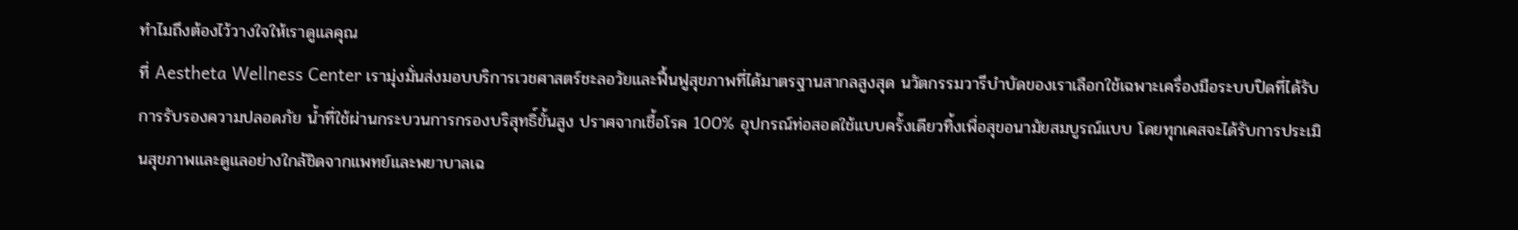ทำไมถึงต้องไว้วางใจให้เราดูแลคุณ
ที่ Aestheta Wellness Center เรามุ่งมั่นส่งมอบบริการเวชศาสตร์ชะลอวัยและฟื้นฟูสุขภาพที่ได้มาตรฐานสากลสูงสุด นวัตกรรมวารีบำบัดของเราเลือกใช้เฉพาะเครื่องมือระบบปิดที่ได้รับการรับรองความปลอดภัย น้ำที่ใช้ผ่านกระบวนการกรองบริสุทธิ์ขั้นสูง ปราศจากเชื้อโรค 100% อุปกรณ์ท่อสอดใช้แบบครั้งเดียวทิ้งเพื่อสุขอนามัยสมบูรณ์แบบ โดยทุกเคสจะได้รับการประเมินสุขภาพและดูแลอย่างใกล้ชิดจากแพทย์และพยาบาลเฉ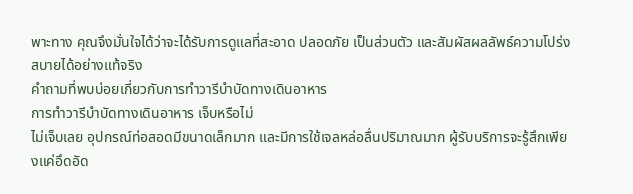พาะทาง คุณจึงมั่นใจได้ว่าจะได้รับการดูแลที่สะอาด ปลอดภัย เป็นส่วนตัว และสัมผัสผลลัพธ์ความโปร่งสบายได้อย่างแท้จริง
คำถามที่พบบ่อยเกี่ยวกับการทำวารีบำบัดทางเดินอาหาร
การทำวารีบำบัดทางเดินอาหาร เจ็บหรือไม่
ไม่เจ็บเลย อุปกรณ์ท่อสอดมีขนาดเล็กมาก และมีการใช้เจลหล่อลื่นปริมาณมาก ผู้รับบริการจะรู้สึกเพียงแค่อึดอัด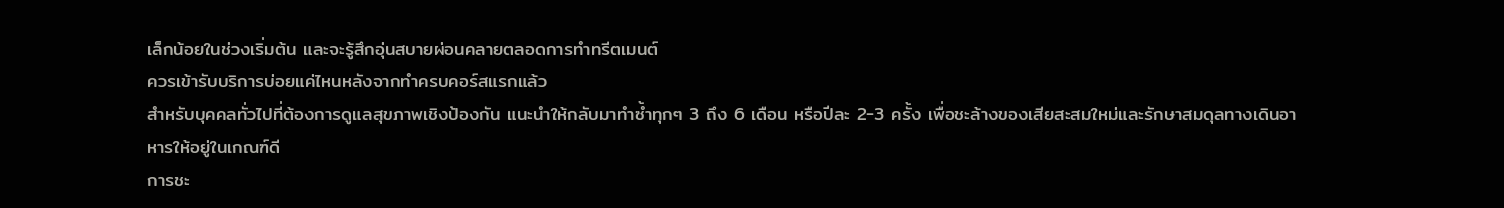เล็กน้อยในช่วงเริ่มต้น และจะรู้สึกอุ่นสบายผ่อนคลายตลอดการทำทรีตเมนต์
ควรเข้ารับบริการบ่อยแค่ไหนหลังจากทำครบคอร์สแรกแล้ว
สำหรับบุคคลทั่วไปที่ต้องการดูแลสุขภาพเชิงป้องกัน แนะนำให้กลับมาทำซ้ำทุกๆ 3 ถึง 6 เดือน หรือปีละ 2-3 ครั้ง เพื่อชะล้างของเสียสะสมใหม่และรักษาสมดุลทางเดินอาหารให้อยู่ในเกณฑ์ดี
การชะ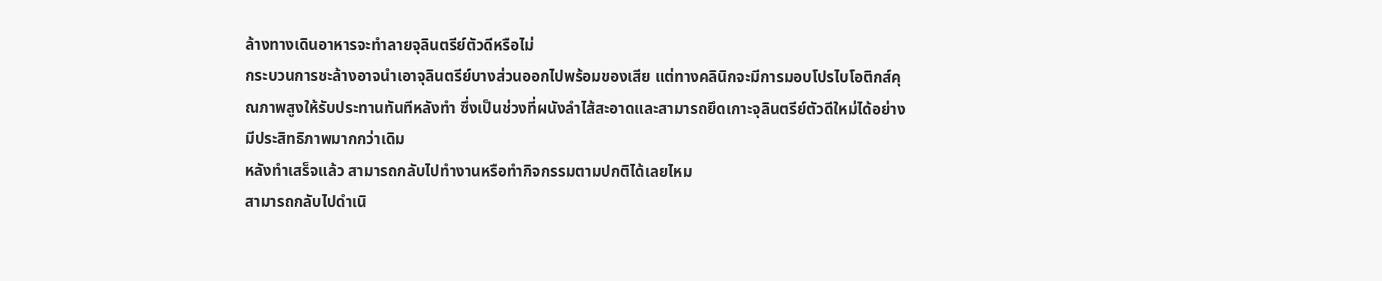ล้างทางเดินอาหารจะทำลายจุลินตรีย์ตัวดีหรือไม่
กระบวนการชะล้างอาจนำเอาจุลินตรีย์บางส่วนออกไปพร้อมของเสีย แต่ทางคลินิกจะมีการมอบโปรไบโอติกส์คุณภาพสูงให้รับประทานทันทีหลังทำ ซึ่งเป็นช่วงที่ผนังลำไส้สะอาดและสามารถยึดเกาะจุลินตรีย์ตัวดีใหม่ได้อย่างมีประสิทธิภาพมากกว่าเดิม
หลังทำเสร็จแล้ว สามารถกลับไปทำงานหรือทำกิจกรรมตามปกติได้เลยไหม
สามารถกลับไปดำเนิ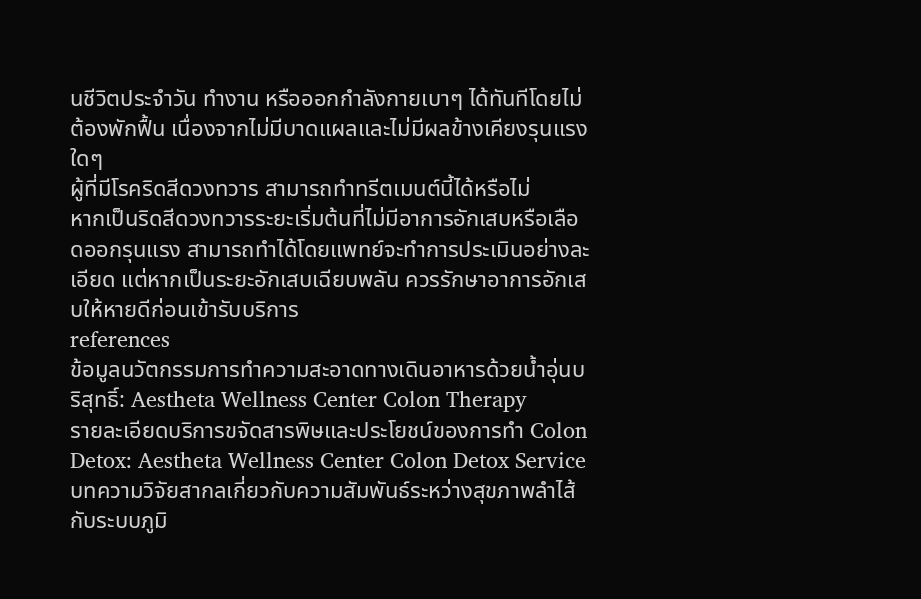นชีวิตประจำวัน ทำงาน หรือออกกำลังกายเบาๆ ได้ทันทีโดยไม่ต้องพักฟื้น เนื่องจากไม่มีบาดแผลและไม่มีผลข้างเคียงรุนแรงใดๆ
ผู้ที่มีโรคริดสีดวงทวาร สามารถทำทรีตเมนต์นี้ได้หรือไม่
หากเป็นริดสีดวงทวารระยะเริ่มต้นที่ไม่มีอาการอักเสบหรือเลือดออกรุนแรง สามารถทำได้โดยแพทย์จะทำการประเมินอย่างละเอียด แต่หากเป็นระยะอักเสบเฉียบพลัน ควรรักษาอาการอักเสบให้หายดีก่อนเข้ารับบริการ
references
ข้อมูลนวัตกรรมการทำความสะอาดทางเดินอาหารด้วยน้ำอุ่นบริสุทธิ์: Aestheta Wellness Center Colon Therapy
รายละเอียดบริการขจัดสารพิษและประโยชน์ของการทำ Colon Detox: Aestheta Wellness Center Colon Detox Service
บทความวิจัยสากลเกี่ยวกับความสัมพันธ์ระหว่างสุขภาพลำไส้กับระบบภูมิ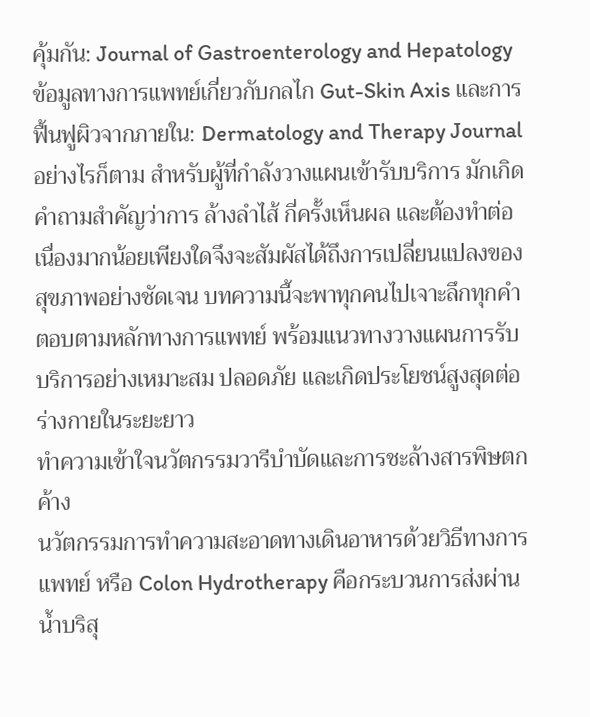คุ้มกัน: Journal of Gastroenterology and Hepatology
ข้อมูลทางการแพทย์เกี่ยวกับกลไก Gut-Skin Axis และการฟื้นฟูผิวจากภายใน: Dermatology and Therapy Journal
อย่างไรก็ตาม สำหรับผู้ที่กำลังวางแผนเข้ารับบริการ มักเกิดคำถามสำคัญว่าการ ล้างลำไส้ กี่ครั้งเห็นผล และต้องทำต่อเนื่องมากน้อยเพียงใดจึงจะสัมผัสได้ถึงการเปลี่ยนแปลงของสุขภาพอย่างชัดเจน บทความนี้จะพาทุกคนไปเจาะลึกทุกคำตอบตามหลักทางการแพทย์ พร้อมแนวทางวางแผนการรับบริการอย่างเหมาะสม ปลอดภัย และเกิดประโยชน์สูงสุดต่อร่างกายในระยะยาว
ทำความเข้าใจนวัตกรรมวารีบำบัดและการชะล้างสารพิษตกค้าง
นวัตกรรมการทำความสะอาดทางเดินอาหารด้วยวิธีทางการแพทย์ หรือ Colon Hydrotherapy คือกระบวนการส่งผ่านน้ำบริสุ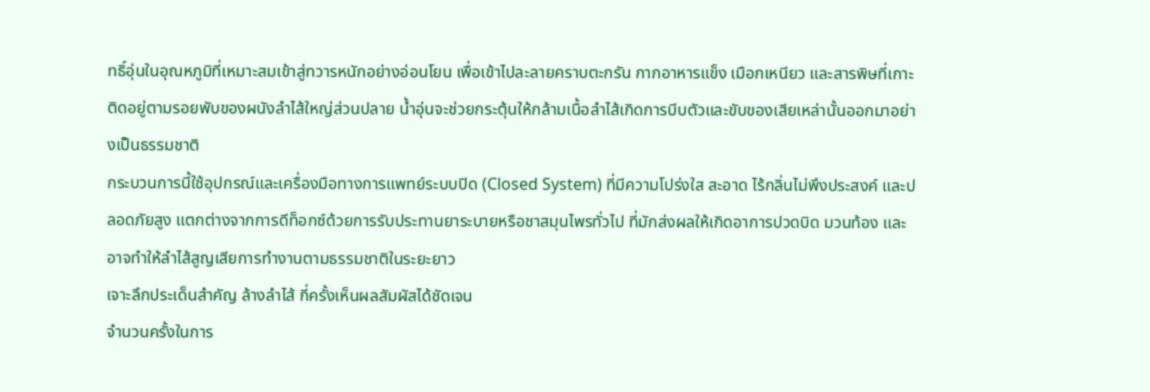ทธิ์อุ่นในอุณหภูมิที่เหมาะสมเข้าสู่ทวารหนักอย่างอ่อนโยน เพื่อเข้าไปละลายคราบตะกรัน กากอาหารแข็ง เมือกเหนียว และสารพิษที่เกาะติดอยู่ตามรอยพับของผนังลำไส้ใหญ่ส่วนปลาย น้ำอุ่นจะช่วยกระตุ้นให้กล้ามเนื้อลำไส้เกิดการบีบตัวและขับของเสียเหล่านั้นออกมาอย่างเป็นธรรมชาติ
กระบวนการนี้ใช้อุปกรณ์และเครื่องมือทางการแพทย์ระบบปิด (Closed System) ที่มีความโปร่งใส สะอาด ไร้กลิ่นไม่พึงประสงค์ และปลอดภัยสูง แตกต่างจากการดีท็อกซ์ด้วยการรับประทานยาระบายหรือชาสมุนไพรทั่วไป ที่มักส่งผลให้เกิดอาการปวดบิด มวนท้อง และอาจทำให้ลำไส้สูญเสียการทำงานตามธรรมชาติในระยะยาว
เจาะลึกประเด็นสำคัญ ล้างลำไส้ กี่ครั้งเห็นผลสัมผัสได้ชัดเจน
จำนวนครั้งในการ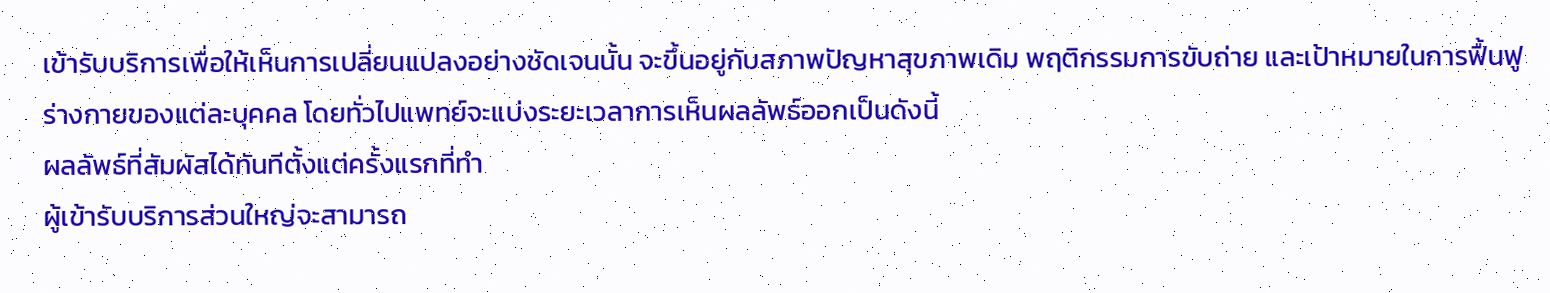เข้ารับบริการเพื่อให้เห็นการเปลี่ยนแปลงอย่างชัดเจนนั้น จะขึ้นอยู่กับสภาพปัญหาสุขภาพเดิม พฤติกรรมการขับถ่าย และเป้าหมายในการฟื้นฟูร่างกายของแต่ละบุคคล โดยทั่วไปแพทย์จะแบ่งระยะเวลาการเห็นผลลัพธ์ออกเป็นดังนี้
ผลลัพธ์ที่สัมผัสได้ทันทีตั้งแต่ครั้งแรกที่ทำ
ผู้เข้ารับบริการส่วนใหญ่จะสามารถ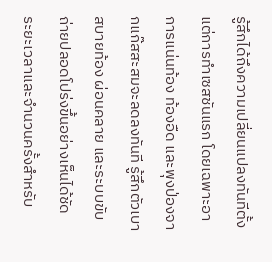รู้สึกได้ถึงความเปลี่ยนแปลงทันทีตั้งแต่การทำเซสชันแรก โดยเฉพาะอาการแน่นท้อง ท้องอืด และพุงป่องจากแก๊สสะสมจะลดลงทันที รู้สึกตัวเบา สบายท้อง ผ่อนคลาย และระบบขับถ่ายปลอดโปร่งขึ้นอย่างเห็นได้ชัด
ระยะเวลาและจำนวนครั้งสำหรับ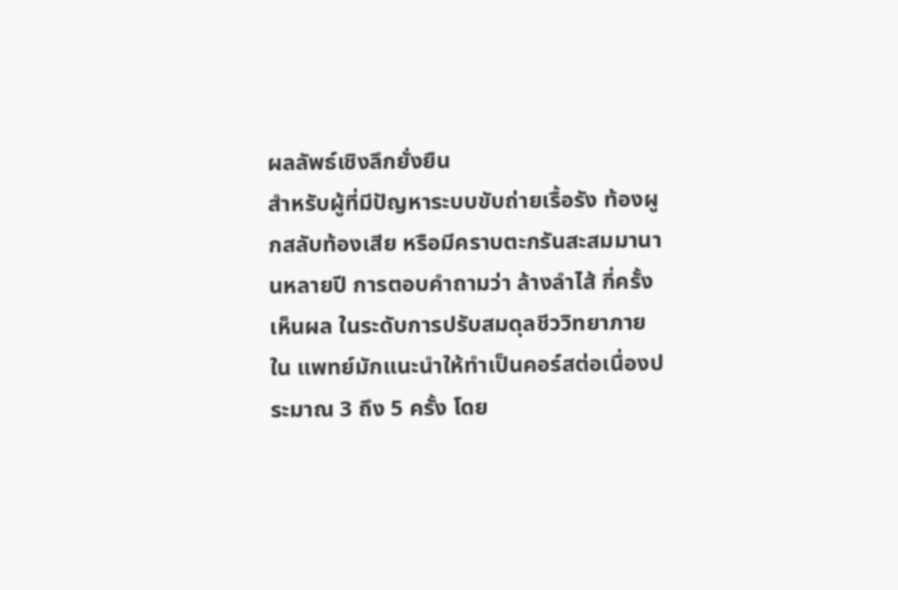ผลลัพธ์เชิงลึกยั่งยืน
สำหรับผู้ที่มีปัญหาระบบขับถ่ายเรื้อรัง ท้องผูกสลับท้องเสีย หรือมีคราบตะกรันสะสมมานานหลายปี การตอบคำถามว่า ล้างลำไส้ กี่ครั้งเห็นผล ในระดับการปรับสมดุลชีววิทยาภายใน แพทย์มักแนะนำให้ทำเป็นคอร์สต่อเนื่องประมาณ 3 ถึง 5 ครั้ง โดย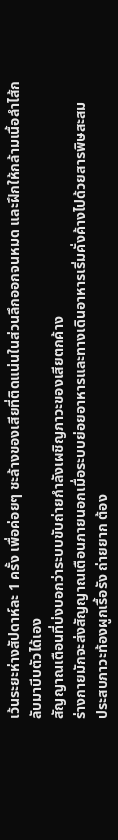เว้นระยะห่างสัปดาห์ละ 1 ครั้ง เพื่อค่อยๆ ชะล้างของเสียที่ติดแน่นในส่วนลึกออกจนหมด และฝึกให้กล้ามเนื้อลำไส้กลับมาบีบตัวได้เอง
สัญญาณเตือนที่บ่งบอกว่าระบบขับถ่ายกำลังเผชิญภาวะของเสียตกค้าง
ร่างกายมักจะส่งสัญญาณเตือนภายนอกเมื่อระบบย่อยอาหารและทางเดินอาหารเริ่มคั่งค้างไปด้วยสารพิษสะสม
ประสบภาวะท้องผูกเรื้อรัง ถ่ายยาก ต้อง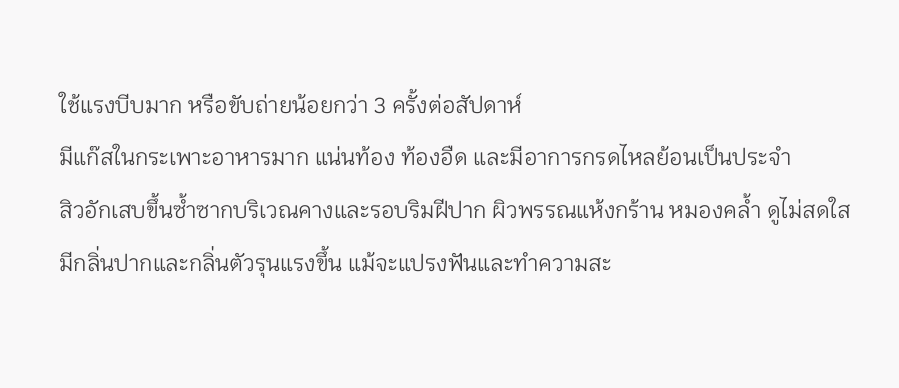ใช้แรงบีบมาก หรือขับถ่ายน้อยกว่า 3 ครั้งต่อสัปดาห์
มีแก๊สในกระเพาะอาหารมาก แน่นท้อง ท้องอืด และมีอาการกรดไหลย้อนเป็นประจำ
สิวอักเสบขึ้นซ้ำซากบริเวณคางและรอบริมฝีปาก ผิวพรรณแห้งกร้าน หมองคล้ำ ดูไม่สดใส
มีกลิ่นปากและกลิ่นตัวรุนแรงขึ้น แม้จะแปรงฟันและทำความสะ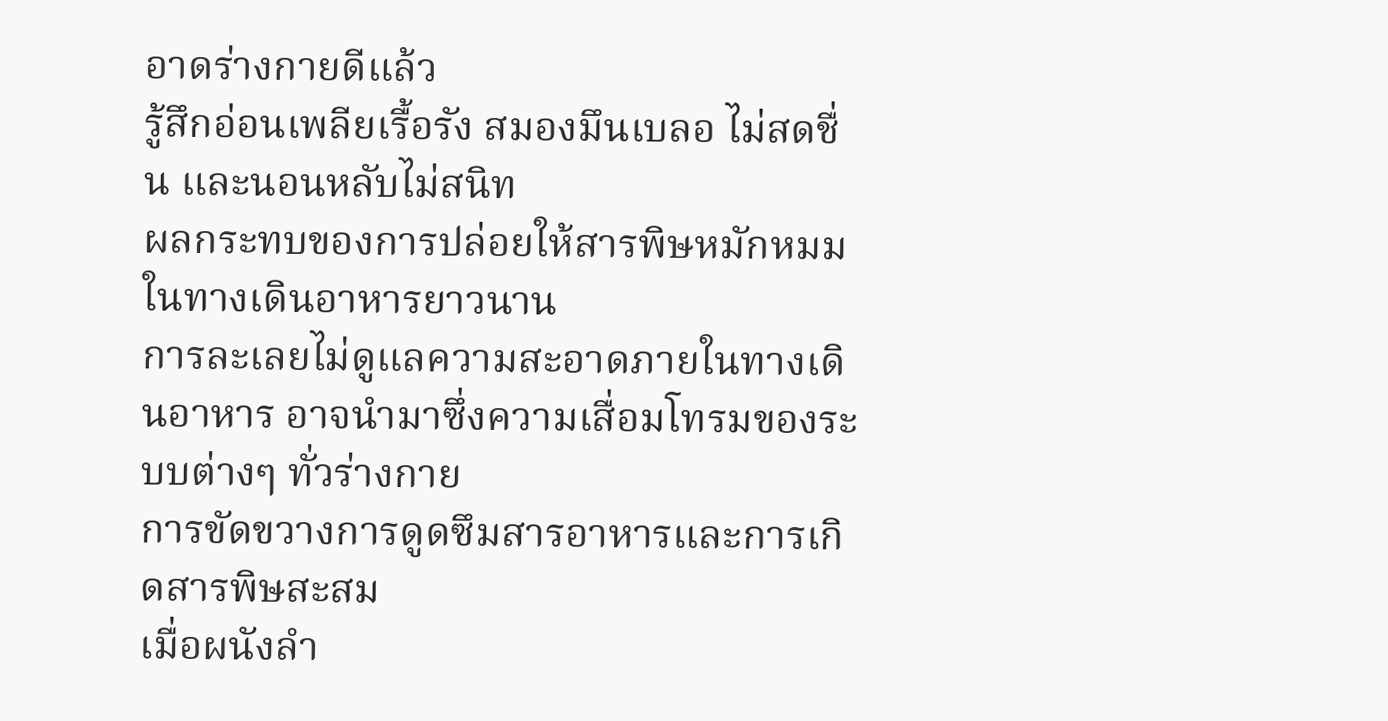อาดร่างกายดีแล้ว
รู้สึกอ่อนเพลียเรื้อรัง สมองมึนเบลอ ไม่สดชื่น และนอนหลับไม่สนิท
ผลกระทบของการปล่อยให้สารพิษหมักหมมในทางเดินอาหารยาวนาน
การละเลยไม่ดูแลความสะอาดภายในทางเดินอาหาร อาจนำมาซึ่งความเสื่อมโทรมของระบบต่างๆ ทั่วร่างกาย
การขัดขวางการดูดซึมสารอาหารและการเกิดสารพิษสะสม
เมื่อผนังลำ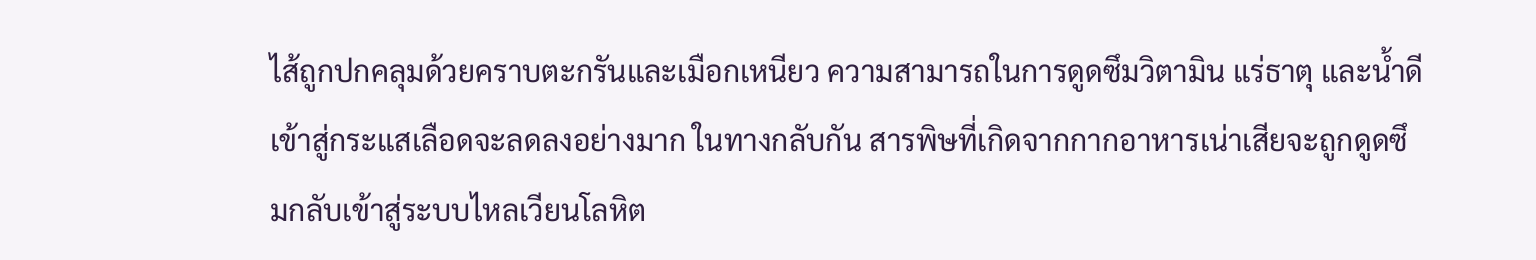ไส้ถูกปกคลุมด้วยคราบตะกรันและเมือกเหนียว ความสามารถในการดูดซึมวิตามิน แร่ธาตุ และน้ำดีเข้าสู่กระแสเลือดจะลดลงอย่างมาก ในทางกลับกัน สารพิษที่เกิดจากกากอาหารเน่าเสียจะถูกดูดซึมกลับเข้าสู่ระบบไหลเวียนโลหิต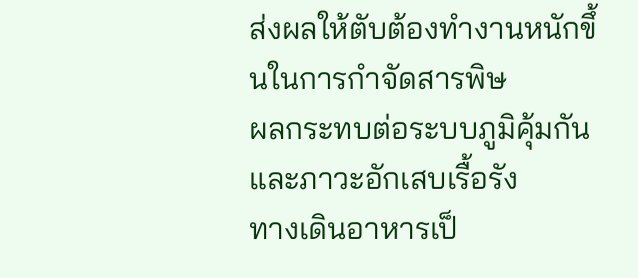ส่งผลให้ตับต้องทำงานหนักขึ้นในการกำจัดสารพิษ
ผลกระทบต่อระบบภูมิคุ้มกันและภาวะอักเสบเรื้อรัง
ทางเดินอาหารเป็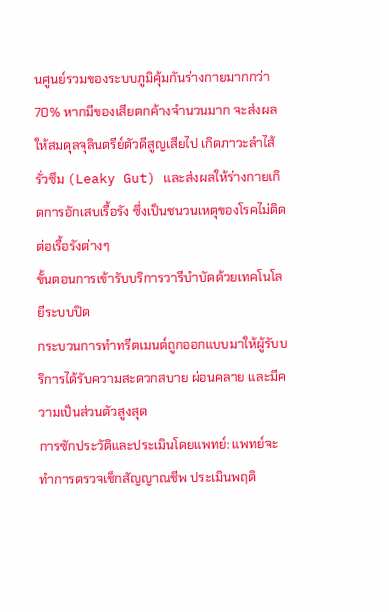นศูนย์รวมของระบบภูมิคุ้มกันร่างกายมากกว่า 70% หากมีของเสียตกค้างจำนวนมาก จะส่งผลให้สมดุลจุลินตรีย์ตัวดีสูญเสียไป เกิดภาวะลำไส้รั่วซึม (Leaky Gut) และส่งผลให้ร่างกายเกิดการอักเสบเรื้อรัง ซึ่งเป็นชนวนเหตุของโรคไม่ติดต่อเรื้อรังต่างๆ
ขั้นตอนการเข้ารับบริการวารีบำบัดด้วยเทคโนโลยีระบบปิด
กระบวนการทำทรีตเมนต์ถูกออกแบบมาให้ผู้รับบริการได้รับความสะดวกสบาย ผ่อนคลาย และมีความเป็นส่วนตัวสูงสุด
การซักประวัติและประเมินโดยแพทย์: แพทย์จะทำการตรวจเช็กสัญญาณชีพ ประเมินพฤติ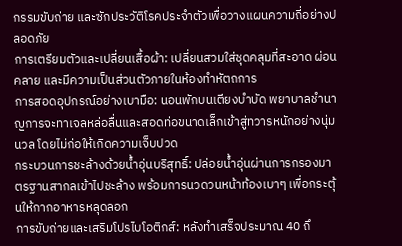กรรมขับถ่าย และซักประวัติโรคประจำตัวเพื่อวางแผนความถี่อย่างปลอดภัย
การเตรียมตัวและเปลี่ยนเสื้อผ้า: เปลี่ยนสวมใส่ชุดคลุมที่สะอาด ผ่อนคลาย และมีความเป็นส่วนตัวภายในห้องทำหัตถการ
การสอดอุปกรณ์อย่างเบามือ: นอนพักบนเตียงบำบัด พยาบาลชำนาญการจะทาเจลหล่อลื่นและสอดท่อขนาดเล็กเข้าสู่ทวารหนักอย่างนุ่มนวล โดยไม่ก่อให้เกิดความเจ็บปวด
กระบวนการชะล้างด้วยน้ำอุ่นบริสุทธิ์: ปล่อยน้ำอุ่นผ่านการกรองมาตรฐานสากลเข้าไปชะล้าง พร้อมการนวดวนหน้าท้องเบาๆ เพื่อกระตุ้นให้กากอาหารหลุดลอก
การขับถ่ายและเสริมโปรไบโอติกส์: หลังทำเสร็จประมาณ 40 ถึ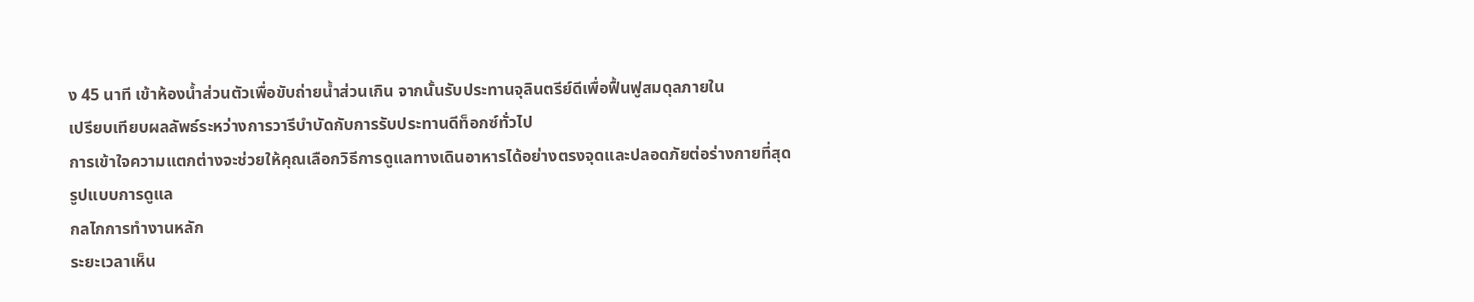ง 45 นาที เข้าห้องน้ำส่วนตัวเพื่อขับถ่ายน้ำส่วนเกิน จากนั้นรับประทานจุลินตรีย์ดีเพื่อฟื้นฟูสมดุลภายใน
เปรียบเทียบผลลัพธ์ระหว่างการวารีบำบัดกับการรับประทานดีท็อกซ์ทั่วไป
การเข้าใจความแตกต่างจะช่วยให้คุณเลือกวิธีการดูแลทางเดินอาหารได้อย่างตรงจุดและปลอดภัยต่อร่างกายที่สุด
รูปแบบการดูแล
กลไกการทำงานหลัก
ระยะเวลาเห็น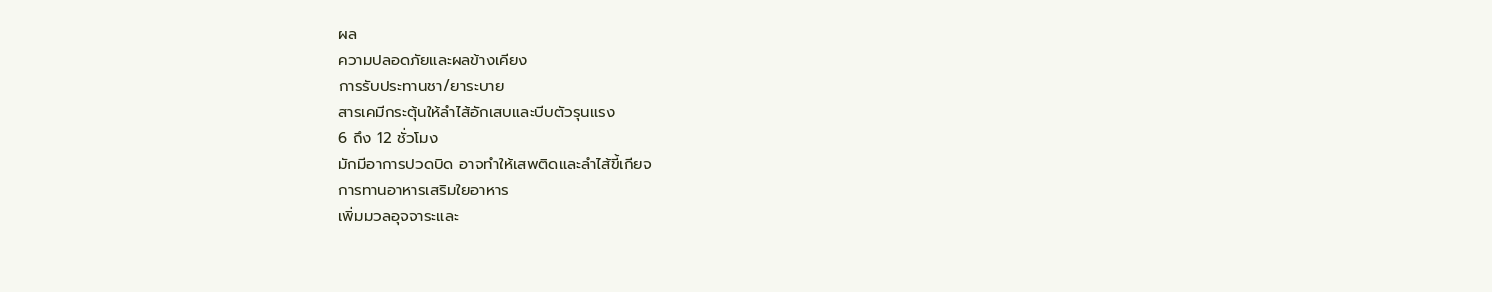ผล
ความปลอดภัยและผลข้างเคียง
การรับประทานชา/ยาระบาย
สารเคมีกระตุ้นให้ลำไส้อักเสบและบีบตัวรุนแรง
6 ถึง 12 ชั่วโมง
มักมีอาการปวดบิด อาจทำให้เสพติดและลำไส้ขี้เกียจ
การทานอาหารเสริมใยอาหาร
เพิ่มมวลอุจจาระและ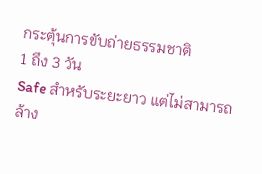กระตุ้นการขับถ่ายธรรมชาติ
1 ถึง 3 วัน
Safe สำหรับระยะยาว แต่ไม่สามารถล้าง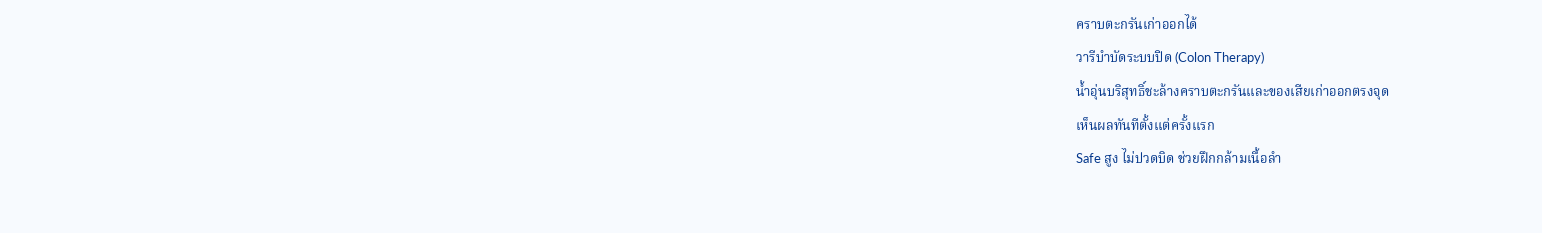คราบตะกรันเก่าออกได้
วารีบำบัดระบบปิด (Colon Therapy)
น้ำอุ่นบริสุทธิ์ชะล้างคราบตะกรันและของเสียเก่าออกตรงจุด
เห็นผลทันทีตั้งแต่ครั้งแรก
Safe สูง ไม่ปวดบิด ช่วยฝึกกล้ามเนื้อลำ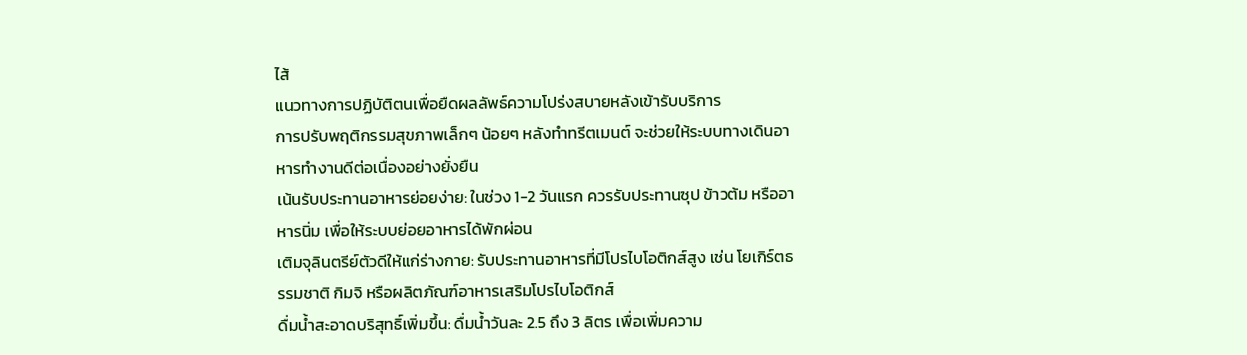ไส้
แนวทางการปฏิบัติตนเพื่อยืดผลลัพธ์ความโปร่งสบายหลังเข้ารับบริการ
การปรับพฤติกรรมสุขภาพเล็กๆ น้อยๆ หลังทำทรีตเมนต์ จะช่วยให้ระบบทางเดินอาหารทำงานดีต่อเนื่องอย่างยั่งยืน
เน้นรับประทานอาหารย่อยง่าย: ในช่วง 1-2 วันแรก ควรรับประทานซุป ข้าวต้ม หรืออาหารนิ่ม เพื่อให้ระบบย่อยอาหารได้พักผ่อน
เติมจุลินตรีย์ตัวดีให้แก่ร่างกาย: รับประทานอาหารที่มีโปรไบโอติกส์สูง เช่น โยเกิร์ตธรรมชาติ กิมจิ หรือผลิตภัณฑ์อาหารเสริมโปรไบโอติกส์
ดื่มน้ำสะอาดบริสุทธิ์เพิ่มขึ้น: ดื่มน้ำวันละ 2.5 ถึง 3 ลิตร เพื่อเพิ่มความ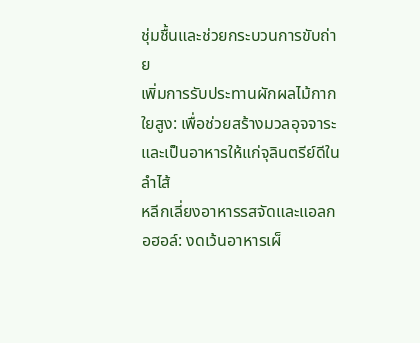ชุ่มชื้นและช่วยกระบวนการขับถ่าย
เพิ่มการรับประทานผักผลไม้กากใยสูง: เพื่อช่วยสร้างมวลอุจจาระและเป็นอาหารให้แก่จุลินตรีย์ดีในลำไส้
หลีกเลี่ยงอาหารรสจัดและแอลกอฮอล์: งดเว้นอาหารเผ็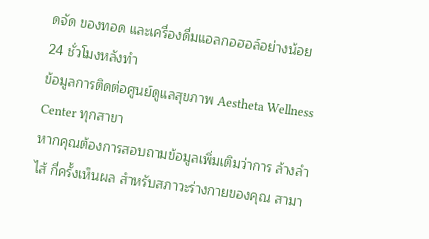ดจัด ของทอด และเครื่องดื่มแอลกอฮอล์อย่างน้อย 24 ชั่วโมงหลังทำ
ข้อมูลการติดต่อศูนย์ดูแลสุขภาพ Aestheta Wellness Center ทุกสาขา
หากคุณต้องการสอบถามข้อมูลเพิ่มเติมว่าการ ล้างลำไส้ กี่ครั้งเห็นผล สำหรับสภาวะร่างกายของคุณ สามา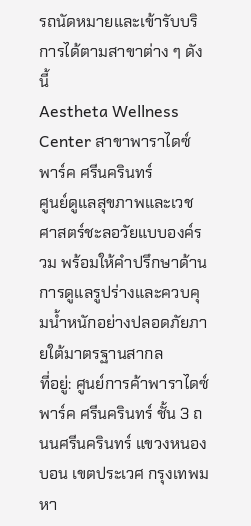รถนัดหมายและเข้ารับบริการได้ตามสาขาต่าง ๆ ดังนี้
Aestheta Wellness Center สาขาพาราไดซ์ พาร์ค ศรีนครินทร์
ศูนย์ดูแลสุขภาพและเวชศาสตร์ชะลอวัยแบบองค์รวม พร้อมให้คำปรึกษาด้านการดูแลรูปร่างและควบคุมน้ำหนักอย่างปลอดภัยภายใต้มาตรฐานสากล
ที่อยู่: ศูนย์การค้าพาราไดซ์ พาร์ค ศรีนครินทร์ ชั้น 3 ถนนศรีนครินทร์ แขวงหนองบอน เขตประเวศ กรุงเทพมหา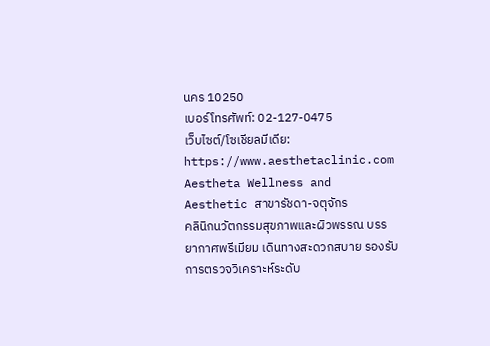นคร 10250
เบอร์โทรศัพท์: 02-127-0475
เว็บไซต์/โซเชียลมีเดีย: https://www.aesthetaclinic.com
Aestheta Wellness and Aesthetic สาขารัชดา-จตุจักร
คลินิกนวัตกรรมสุขภาพและผิวพรรณ บรรยากาศพรีเมียม เดินทางสะดวกสบาย รองรับการตรวจวิเคราะห์ระดับ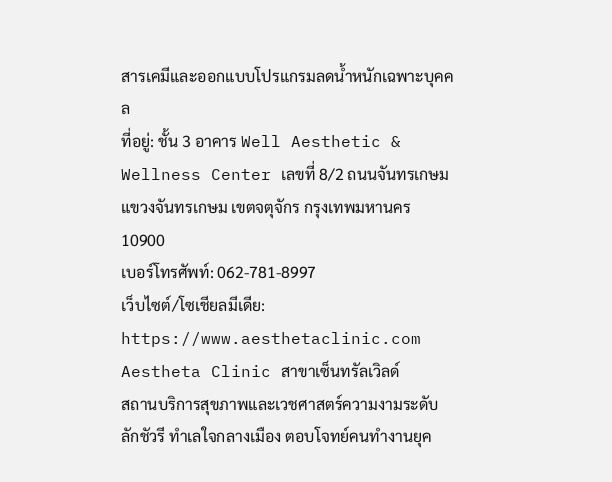สารเคมีและออกแบบโปรแกรมลดน้ำหนักเฉพาะบุคคล
ที่อยู่: ชั้น 3 อาคาร Well Aesthetic & Wellness Center เลขที่ 8/2 ถนนจันทรเกษม แขวงจันทรเกษม เขตจตุจักร กรุงเทพมหานคร 10900
เบอร์โทรศัพท์: 062-781-8997
เว็บไซต์/โซเชียลมีเดีย: https://www.aesthetaclinic.com
Aestheta Clinic สาขาเซ็นทรัลเวิลด์
สถานบริการสุขภาพและเวชศาสตร์ความงามระดับลักชัวรี ทำเลใจกลางเมือง ตอบโจทย์คนทำงานยุค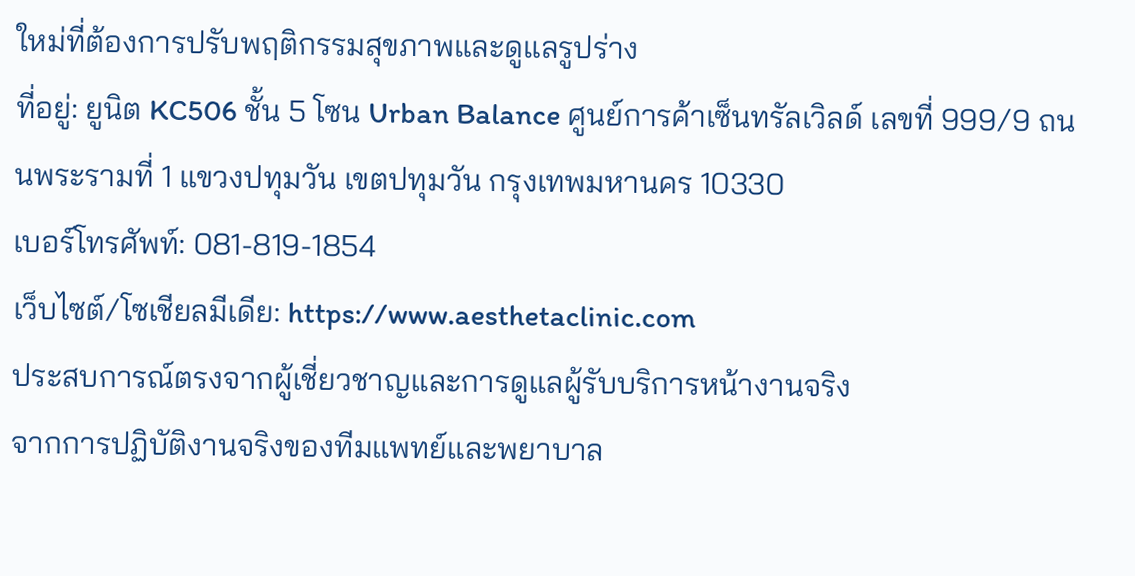ใหม่ที่ต้องการปรับพฤติกรรมสุขภาพและดูแลรูปร่าง
ที่อยู่: ยูนิต KC506 ชั้น 5 โซน Urban Balance ศูนย์การค้าเซ็นทรัลเวิลด์ เลขที่ 999/9 ถนนพระรามที่ 1 แขวงปทุมวัน เขตปทุมวัน กรุงเทพมหานคร 10330
เบอร์โทรศัพท์: 081-819-1854
เว็บไซต์/โซเชียลมีเดีย: https://www.aesthetaclinic.com
ประสบการณ์ตรงจากผู้เชี่ยวชาญและการดูแลผู้รับบริการหน้างานจริง
จากการปฏิบัติงานจริงของทีมแพทย์และพยาบาล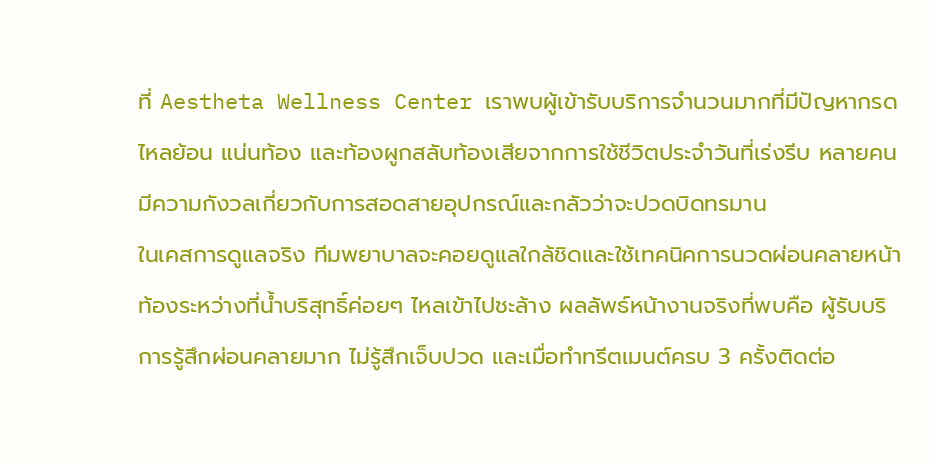ที่ Aestheta Wellness Center เราพบผู้เข้ารับบริการจำนวนมากที่มีปัญหากรดไหลย้อน แน่นท้อง และท้องผูกสลับท้องเสียจากการใช้ชีวิตประจำวันที่เร่งรีบ หลายคนมีความกังวลเกี่ยวกับการสอดสายอุปกรณ์และกลัวว่าจะปวดบิดทรมาน
ในเคสการดูแลจริง ทีมพยาบาลจะคอยดูแลใกล้ชิดและใช้เทคนิคการนวดผ่อนคลายหน้าท้องระหว่างที่น้ำบริสุทธิ์ค่อยๆ ไหลเข้าไปชะล้าง ผลลัพธ์หน้างานจริงที่พบคือ ผู้รับบริการรู้สึกผ่อนคลายมาก ไม่รู้สึกเจ็บปวด และเมื่อทำทรีตเมนต์ครบ 3 ครั้งติดต่อ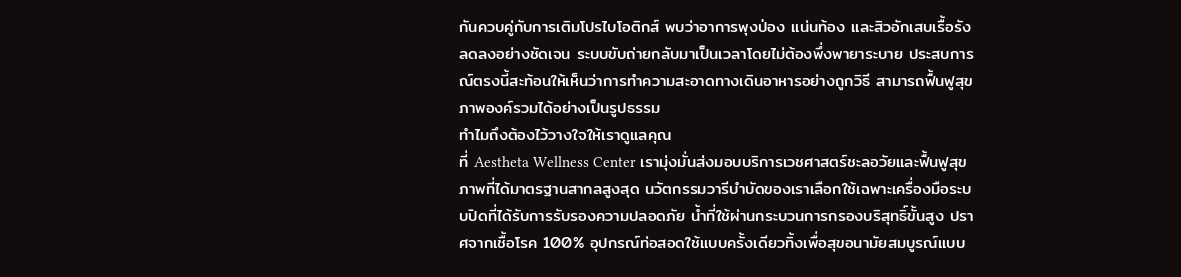กันควบคู่กับการเติมโปรไบโอติกส์ พบว่าอาการพุงป่อง แน่นท้อง และสิวอักเสบเรื้อรังลดลงอย่างชัดเจน ระบบขับถ่ายกลับมาเป็นเวลาโดยไม่ต้องพึ่งพายาระบาย ประสบการณ์ตรงนี้สะท้อนให้เห็นว่าการทำความสะอาดทางเดินอาหารอย่างถูกวิธี สามารถฟื้นฟูสุขภาพองค์รวมได้อย่างเป็นรูปธรรม
ทำไมถึงต้องไว้วางใจให้เราดูแลคุณ
ที่ Aestheta Wellness Center เรามุ่งมั่นส่งมอบบริการเวชศาสตร์ชะลอวัยและฟื้นฟูสุขภาพที่ได้มาตรฐานสากลสูงสุด นวัตกรรมวารีบำบัดของเราเลือกใช้เฉพาะเครื่องมือระบบปิดที่ได้รับการรับรองความปลอดภัย น้ำที่ใช้ผ่านกระบวนการกรองบริสุทธิ์ขั้นสูง ปราศจากเชื้อโรค 100% อุปกรณ์ท่อสอดใช้แบบครั้งเดียวทิ้งเพื่อสุขอนามัยสมบูรณ์แบบ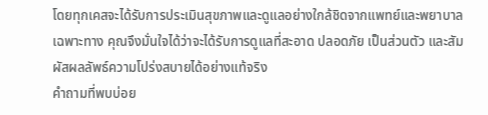โดยทุกเคสจะได้รับการประเมินสุขภาพและดูแลอย่างใกล้ชิดจากแพทย์และพยาบาลเฉพาะทาง คุณจึงมั่นใจได้ว่าจะได้รับการดูแลที่สะอาด ปลอดภัย เป็นส่วนตัว และสัมผัสผลลัพธ์ความโปร่งสบายได้อย่างแท้จริง
คำถามที่พบบ่อย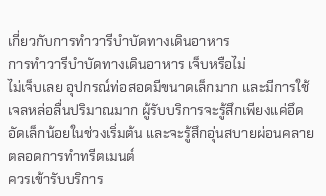เกี่ยวกับการทำวารีบำบัดทางเดินอาหาร
การทำวารีบำบัดทางเดินอาหาร เจ็บหรือไม่
ไม่เจ็บเลย อุปกรณ์ท่อสอดมีขนาดเล็กมาก และมีการใช้เจลหล่อลื่นปริมาณมาก ผู้รับบริการจะรู้สึกเพียงแค่อึดอัดเล็กน้อยในช่วงเริ่มต้น และจะรู้สึกอุ่นสบายผ่อนคลายตลอดการทำทรีตเมนต์
ควรเข้ารับบริการ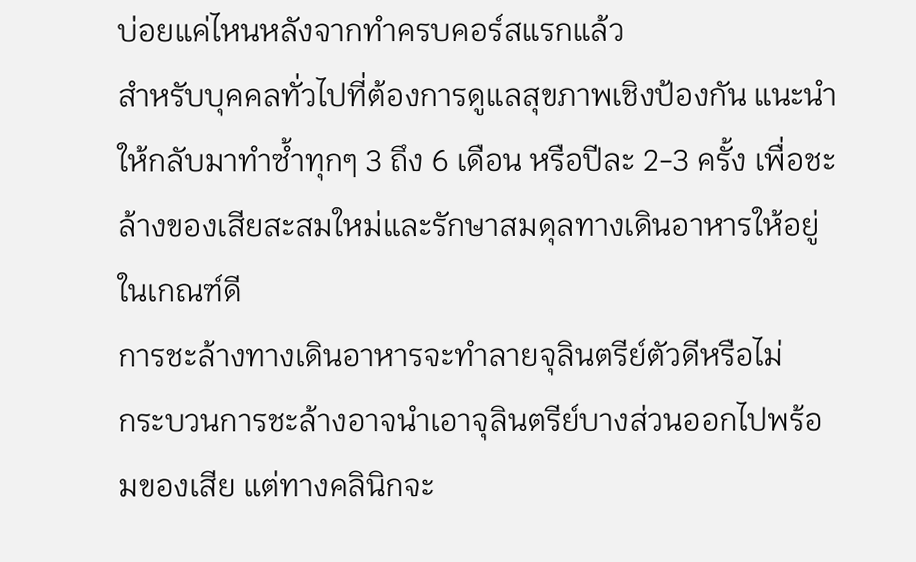บ่อยแค่ไหนหลังจากทำครบคอร์สแรกแล้ว
สำหรับบุคคลทั่วไปที่ต้องการดูแลสุขภาพเชิงป้องกัน แนะนำให้กลับมาทำซ้ำทุกๆ 3 ถึง 6 เดือน หรือปีละ 2-3 ครั้ง เพื่อชะล้างของเสียสะสมใหม่และรักษาสมดุลทางเดินอาหารให้อยู่ในเกณฑ์ดี
การชะล้างทางเดินอาหารจะทำลายจุลินตรีย์ตัวดีหรือไม่
กระบวนการชะล้างอาจนำเอาจุลินตรีย์บางส่วนออกไปพร้อมของเสีย แต่ทางคลินิกจะ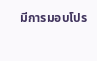มีการมอบโปร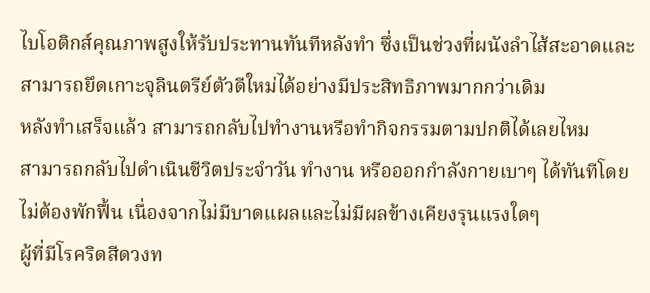ไบโอติกส์คุณภาพสูงให้รับประทานทันทีหลังทำ ซึ่งเป็นช่วงที่ผนังลำไส้สะอาดและสามารถยึดเกาะจุลินตรีย์ตัวดีใหม่ได้อย่างมีประสิทธิภาพมากกว่าเดิม
หลังทำเสร็จแล้ว สามารถกลับไปทำงานหรือทำกิจกรรมตามปกติได้เลยไหม
สามารถกลับไปดำเนินชีวิตประจำวัน ทำงาน หรือออกกำลังกายเบาๆ ได้ทันทีโดยไม่ต้องพักฟื้น เนื่องจากไม่มีบาดแผลและไม่มีผลข้างเคียงรุนแรงใดๆ
ผู้ที่มีโรคริดสีดวงท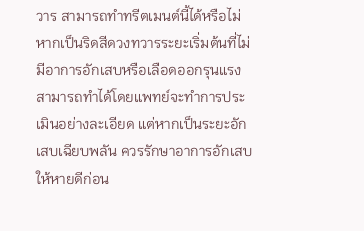วาร สามารถทำทรีตเมนต์นี้ได้หรือไม่
หากเป็นริดสีดวงทวารระยะเริ่มต้นที่ไม่มีอาการอักเสบหรือเลือดออกรุนแรง สามารถทำได้โดยแพทย์จะทำการประเมินอย่างละเอียด แต่หากเป็นระยะอักเสบเฉียบพลัน ควรรักษาอาการอักเสบให้หายดีก่อน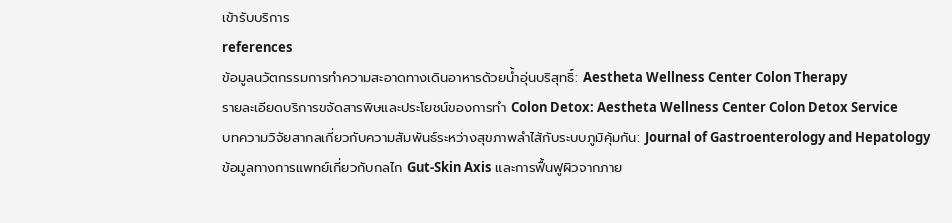เข้ารับบริการ
references
ข้อมูลนวัตกรรมการทำความสะอาดทางเดินอาหารด้วยน้ำอุ่นบริสุทธิ์: Aestheta Wellness Center Colon Therapy
รายละเอียดบริการขจัดสารพิษและประโยชน์ของการทำ Colon Detox: Aestheta Wellness Center Colon Detox Service
บทความวิจัยสากลเกี่ยวกับความสัมพันธ์ระหว่างสุขภาพลำไส้กับระบบภูมิคุ้มกัน: Journal of Gastroenterology and Hepatology
ข้อมูลทางการแพทย์เกี่ยวกับกลไก Gut-Skin Axis และการฟื้นฟูผิวจากภาย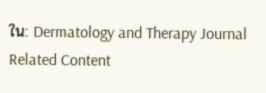ใน: Dermatology and Therapy Journal
Related Content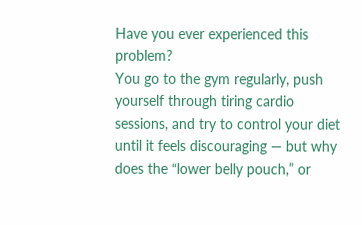Have you ever experienced this problem?
You go to the gym regularly, push yourself through tiring cardio sessions, and try to control your diet until it feels discouraging — but why does the “lower belly pouch,” or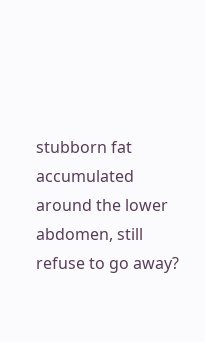stubborn fat accumulated around the lower abdomen, still refuse to go away?